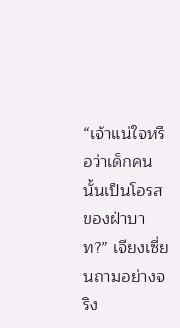“เจ้าแน่ใจหรือว่าเด็กคนนั้นเป็นโอรสของฝ่าบาท?” เจียงเซี่ยนถามอย่างจริง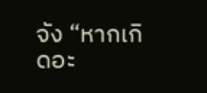จัง “หากเกิดอะ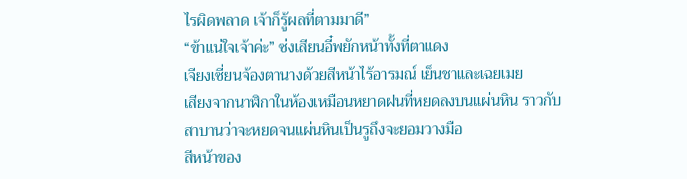ไรผิดพลาด เจ้าก็รู้ผลที่ตามมาดี”
“ข้าแน่ใจเจ้าค่ะ” ซ่งเสียนอี๋พยักหน้าทั้งที่ตาแดง
เจียงเซี่ยนจ้องตานางด้วยสีหน้าไร้อารมณ์ เย็นชาและเฉยเมย
เสียงจากนาฬิกาในห้องเหมือนหยาดฝนที่หยดลงบนแผ่นหิน ราวกับสาบานว่าจะหยดจนแผ่นหินเป็นรูถึงจะยอมวางมือ
สีหน้าของ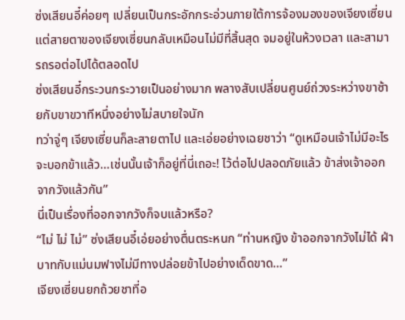ซ่งเสียนอี๋ค่อยๆ เปลี่ยนเป็นกระอักกระอ่วนภายใต้การจ้องมองของเจียงเซี่ยน
แต่สายตาของเจียงเซี่ยนกลับเหมือนไม่มีที่สิ้นสุด จมอยู่ในห้วงเวลา และสามารถรอต่อไปได้ตลอดไป
ซ่งเสียนอี๋กระวนกระวายเป็นอย่างมาก พลางสับเปลี่ยนศูนย์ถ่วงระหว่างขาซ้ายกับขาขวาทีหนึ่งอย่างไม่สบายใจนัก
ทว่าจู่ๆ เจียงเซี่ยนก็ละสายตาไป และเอ่ยอย่างเฉยชาว่า “ดูเหมือนเจ้าไม่มีอะไรจะบอกข้าแล้ว…เช่นนั้นเจ้าก็อยู่ที่นี่เถอะ! ไว้ต่อไปปลอดภัยแล้ว ข้าส่งเจ้าออกจากวังแล้วกัน”
นี่เป็นเรื่องที่ออกจากวังก็จบแล้วหรือ?
“ไม่ ไม่ ไม่” ซ่งเสียนอี๋เอ่ยอย่างตื่นตระหนก “ท่านหญิง ข้าออกจากวังไม่ได้ ฝ่าบาทกับแม่นมฟางไม่มีทางปล่อยข้าไปอย่างเด็ดขาด…”
เจียงเซี่ยนยกถ้วยชาที่อ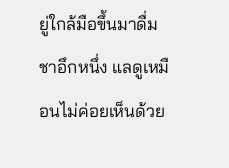ยู่ใกล้มือขึ้นมาดื่มชาอึกหนึ่ง แลดูเหมือนไม่ค่อยเห็นด้วย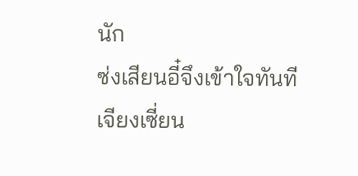นัก
ซ่งเสียนอี๋จึงเข้าใจทันที
เจียงเซี่ยน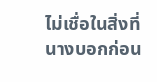ไม่เชื่อในสิ่งที่นางบอกก่อน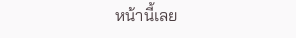หน้านี้เลย